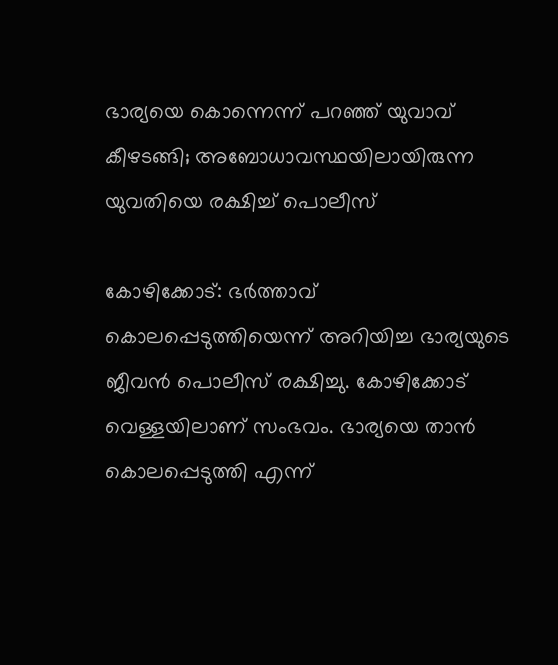ഭാര്യയെ കൊന്നെന്ന് പറഞ്ഞ് യുവാവ് കീഴടങ്ങി; അബോധാവസ്ഥയിലായിരുന്ന യുവതിയെ രക്ഷിച്ച് പൊലീസ്

കോഴിക്കോട്: ഭര്‍ത്താവ് കൊലപ്പെടുത്തിയെന്ന് അറിയിച്ച ഭാര്യയുടെ ജീവന്‍ പൊലീസ് രക്ഷിച്ചു. കോഴിക്കോട് വെള്ളയിലാണ് സംഭവം. ഭാര്യയെ താന്‍ കൊലപ്പെടുത്തി എന്ന്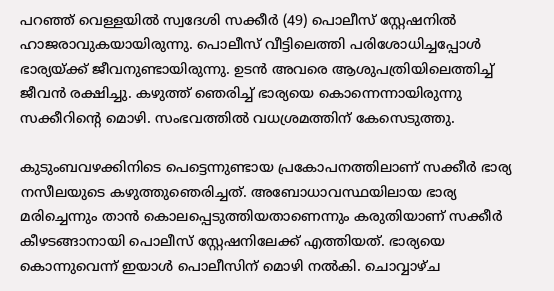പറഞ്ഞ് വെള്ളയില്‍ സ്വദേശി സക്കീര്‍ (49) പൊലീസ് സ്റ്റേഷനില്‍ ഹാജരാവുകയായിരുന്നു. പൊലീസ് വീട്ടിലെത്തി പരിശോധിച്ചപ്പോള്‍ ഭാര്യയ്ക്ക് ജീവനുണ്ടായിരുന്നു. ഉടന്‍ അവരെ ആശുപത്രിയിലെത്തിച്ച് ജീവന്‍ രക്ഷിച്ചു. കഴുത്ത് ഞെരിച്ച് ഭാര്യയെ കൊന്നെന്നായിരുന്നു സക്കീറിന്റെ മൊഴി. സംഭവത്തില്‍ വധശ്രമത്തിന് കേസെടുത്തു.

കുടുംബവഴക്കിനിടെ പെട്ടെന്നുണ്ടായ പ്രകോപനത്തിലാണ് സക്കീര്‍ ഭാര്യ നസീലയുടെ കഴുത്തുഞെരിച്ചത്. അബോധാവസ്ഥയിലായ ഭാര്യ മരിച്ചെന്നും താന്‍ കൊലപ്പെടുത്തിയതാണെന്നും കരുതിയാണ് സക്കീര്‍ കീഴടങ്ങാനായി പൊലീസ് സ്റ്റേഷനിലേക്ക് എത്തിയത്. ഭാര്യയെ കൊന്നുവെന്ന് ഇയാള്‍ പൊലീസിന് മൊഴി നല്‍കി. ചൊവ്വാഴ്ച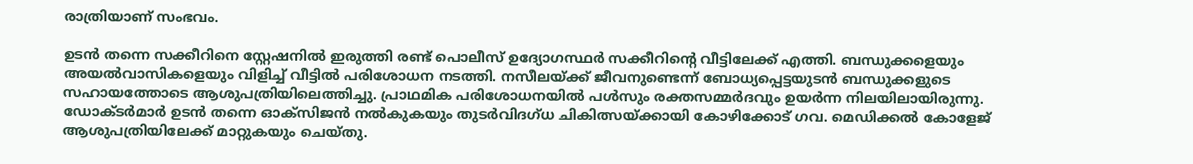രാത്രിയാണ് സംഭവം.

ഉടന്‍ തന്നെ സക്കീറിനെ സ്റ്റേഷനില്‍ ഇരുത്തി രണ്ട് പൊലീസ് ഉദ്യോഗസ്ഥര്‍ സക്കീറിന്റെ വീട്ടിലേക്ക് എത്തി. ബന്ധുക്കളെയും അയല്‍വാസികളെയും വിളിച്ച് വീട്ടില്‍ പരിശോധന നടത്തി. നസീലയ്ക്ക് ജീവനുണ്ടെന്ന് ബോധ്യപ്പെട്ടയുടന്‍ ബന്ധുക്കളുടെ സഹായത്തോടെ ആശുപത്രിയിലെത്തിച്ചു. പ്രാഥമിക പരിശോധനയില്‍ പള്‍സും രക്തസമ്മര്‍ദവും ഉയര്‍ന്ന നിലയിലായിരുന്നു. ഡോക്ടര്‍മാര്‍ ഉടന്‍ തന്നെ ഓക്സിജന്‍ നല്‍കുകയും തുടര്‍വിദഗ്ധ ചികിത്സയ്ക്കായി കോഴിക്കോട് ഗവ. മെഡിക്കല്‍ കോളേജ് ആശുപത്രിയിലേക്ക് മാറ്റുകയും ചെയ്തു.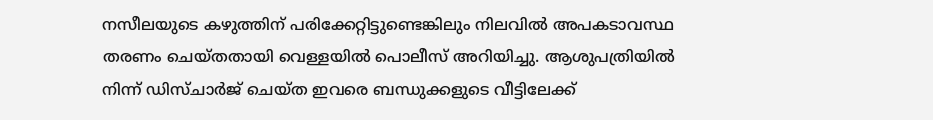നസീലയുടെ കഴുത്തിന് പരിക്കേറ്റിട്ടുണ്ടെങ്കിലും നിലവില്‍ അപകടാവസ്ഥ തരണം ചെയ്തതായി വെള്ളയില്‍ പൊലീസ് അറിയിച്ചു. ആശുപത്രിയില്‍ നിന്ന് ഡിസ്ചാര്‍ജ് ചെയ്ത ഇവരെ ബന്ധുക്കളുടെ വീട്ടിലേക്ക്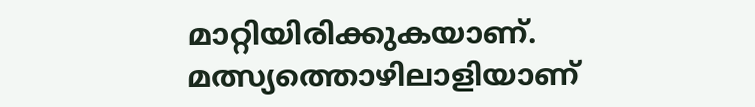മാറ്റിയിരിക്കുകയാണ്. മത്സ്യത്തൊഴിലാളിയാണ്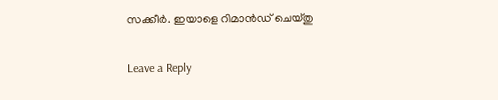സക്കീര്‍. ഇയാളെ റിമാന്‍ഡ് ചെയ്തു

Leave a Reply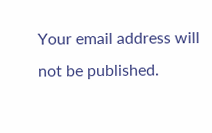Your email address will not be published.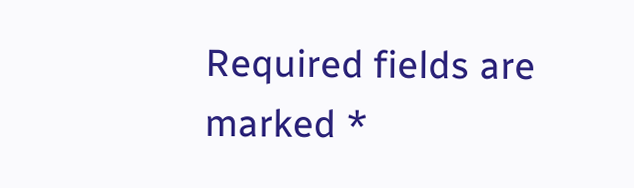Required fields are marked *